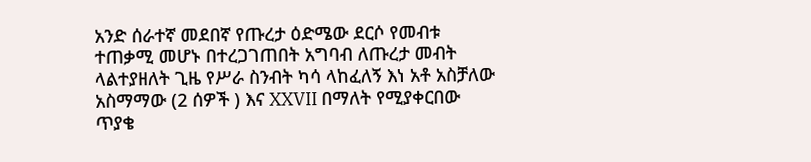አንድ ሰራተኛ መደበኛ የጡረታ ዕድሜው ደርሶ የመብቱ ተጠቃሚ መሆኑ በተረጋገጠበት አግባብ ለጡረታ መብት ላልተያዘለት ጊዜ የሥራ ስንብት ካሳ ላከፈለኝ እነ አቶ አስቻለው አስማማው (2 ሰዎች ) እና XXVII በማለት የሚያቀርበው ጥያቄ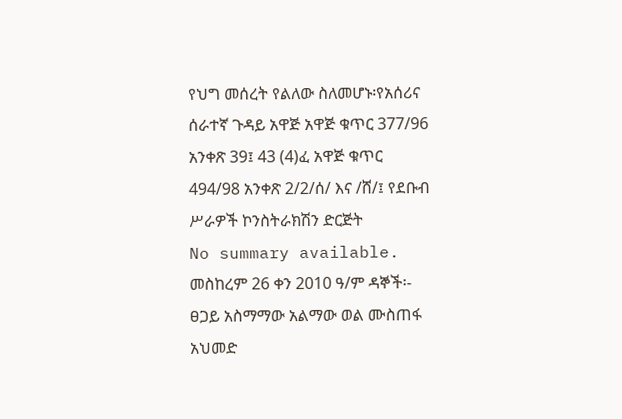የህግ መሰረት የልለው ስለመሆኑ፡የአሰሪና ሰራተኛ ጉዳይ አዋጅ አዋጅ ቁጥር 377/96 አንቀጽ 39፤ 43 (4)ፈ አዋጅ ቁጥር 494/98 አንቀጽ 2/2/ሰ/ እና /ሸ/፤ የደቡብ ሥራዎች ኮንስትራክሽን ድርጅት
No summary available.
መስከረም 26 ቀን 2010 ዓ/ም ዳኞች፡- ፀጋይ አስማማው አልማው ወል ሙስጠፋ አህመድ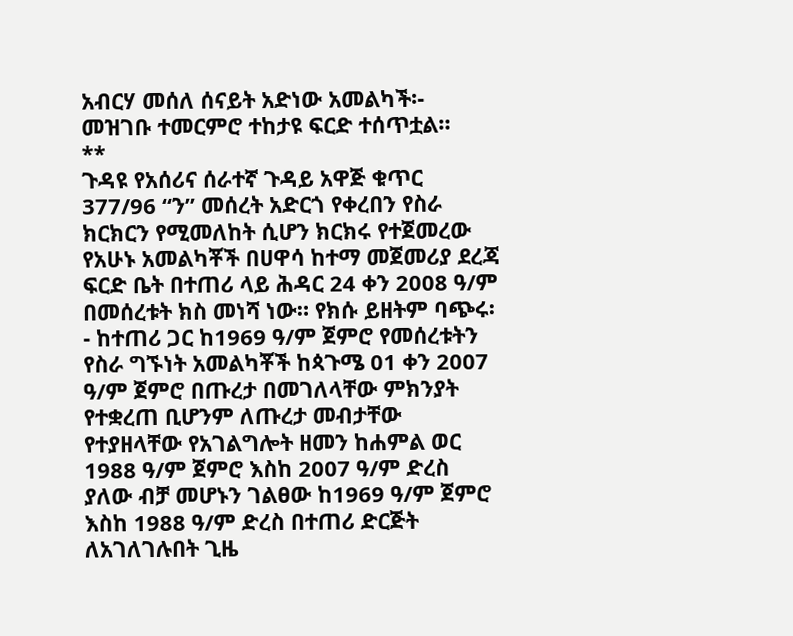አብርሃ መሰለ ሰናይት አድነው አመልካች፡-
መዝገቡ ተመርምሮ ተከታዩ ፍርድ ተሰጥቷል።
**
ጉዳዩ የአሰሪና ሰራተኛ ጉዳይ አዋጅ ቁጥር 377/96 “ን” መሰረት አድርጎ የቀረበን የስራ ክርክርን የሚመለከት ሲሆን ክርክሩ የተጀመረው የአሁኑ አመልካቾች በሀዋሳ ከተማ መጀመሪያ ደረጃ ፍርድ ቤት በተጠሪ ላይ ሕዳር 24 ቀን 2008 ዓ/ም በመሰረቱት ክስ መነሻ ነው። የክሱ ይዘትም ባጭሩ፡- ከተጠሪ ጋር ከ1969 ዓ/ም ጀምሮ የመሰረቱትን የስራ ግኙነት አመልካቾች ከጳጉሜ 01 ቀን 2007 ዓ/ም ጀምሮ በጡረታ በመገለላቸው ምክንያት የተቋረጠ ቢሆንም ለጡረታ መብታቸው የተያዘላቸው የአገልግሎት ዘመን ከሐምል ወር 1988 ዓ/ም ጀምሮ እስከ 2007 ዓ/ም ድረስ ያለው ብቻ መሆኑን ገልፀው ከ1969 ዓ/ም ጀምሮ እስከ 1988 ዓ/ም ድረስ በተጠሪ ድርጅት ለአገለገሉበት ጊዜ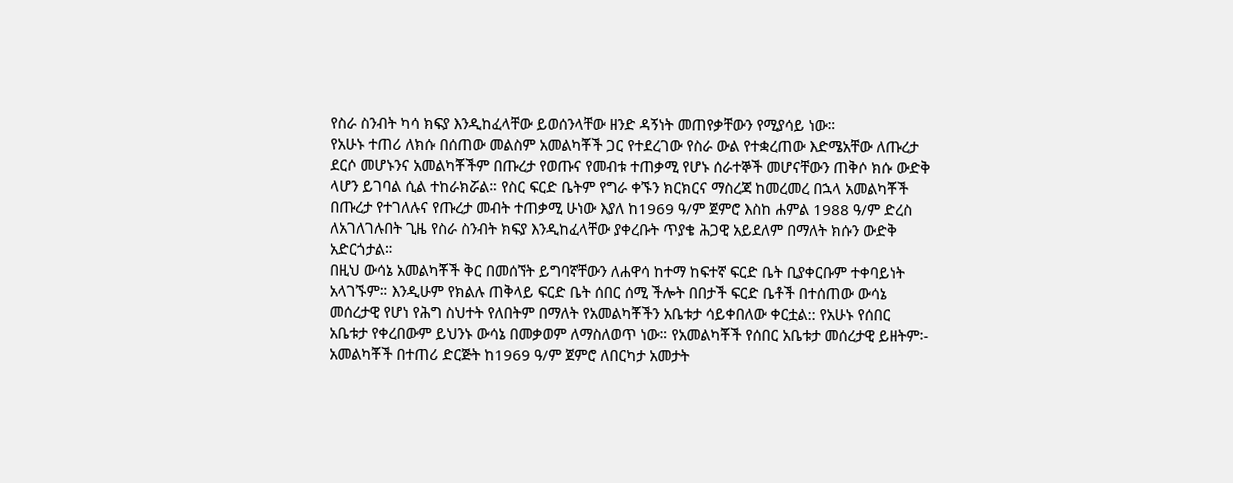የስራ ስንብት ካሳ ክፍያ እንዲከፈላቸው ይወሰንላቸው ዘንድ ዳኝነት መጠየቃቸውን የሚያሳይ ነው።
የአሁኑ ተጠሪ ለክሱ በሰጠው መልስም አመልካቾች ጋር የተደረገው የስራ ውል የተቋረጠው እድሜአቸው ለጡረታ ደርሶ መሆኑንና አመልካቾችም በጡረታ የወጡና የመብቱ ተጠቃሚ የሆኑ ሰራተኞች መሆናቸውን ጠቅሶ ክሱ ውድቅ ላሆን ይገባል ሲል ተከራክሯል። የስር ፍርድ ቤትም የግራ ቀኙን ክርክርና ማስረጃ ከመረመረ በኋላ አመልካቾች በጡረታ የተገለሉና የጡረታ መብት ተጠቃሚ ሁነው እያለ ከ1969 ዓ/ም ጀምሮ እስከ ሐምል 1988 ዓ/ም ድረስ ለአገለገሉበት ጊዜ የስራ ስንብት ክፍያ እንዲከፈላቸው ያቀረቡት ጥያቄ ሕጋዊ አይደለም በማለት ክሱን ውድቅ አድርጎታል።
በዚህ ውሳኔ አመልካቾች ቅር በመሰኘት ይግባኛቸውን ለሐዋሳ ከተማ ከፍተኛ ፍርድ ቤት ቢያቀርቡም ተቀባይነት አላገኙም። እንዲሁም የክልሉ ጠቅላይ ፍርድ ቤት ሰበር ሰሚ ችሎት በበታች ፍርድ ቤቶች በተሰጠው ውሳኔ መሰረታዊ የሆነ የሕግ ስህተት የለበትም በማለት የአመልካቾችን አቤቱታ ሳይቀበለው ቀርቷል:: የአሁኑ የሰበር አቤቱታ የቀረበውም ይህንኑ ውሳኔ በመቃወም ለማስለወጥ ነው። የአመልካቾች የሰበር አቤቱታ መሰረታዊ ይዘትም፡- አመልካቾች በተጠሪ ድርጅት ከ1969 ዓ/ም ጀምሮ ለበርካታ አመታት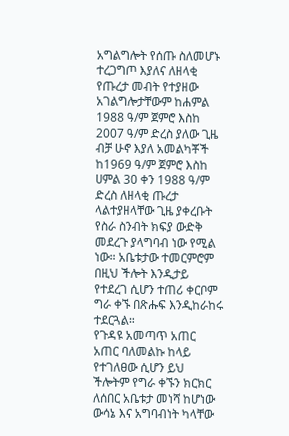አግልግሎት የሰጡ ስለመሆኑ ተረጋግጦ እያለና ለዘላቂ የጡረታ መብት የተያዘው አገልግሎታቸውም ከሐምል 1988 ዓ/ም ጀምሮ እስከ 2007 ዓ/ም ድረስ ያለው ጊዜ ብቻ ሁኖ እያለ አመልካቾች ከ1969 ዓ/ም ጀምሮ እስከ ሀምል 30 ቀን 1988 ዓ/ም ድረስ ለዘላቂ ጡረታ ላልተያዘላቸው ጊዜ ያቀረቡት የስራ ስንብት ክፍያ ውድቅ መደረጉ ያላግባብ ነው የሚል ነው። አቤቱታው ተመርምሮም በዚህ ችሎት እንዲታይ የተደረገ ሲሆን ተጠሪ ቀርቦም ግራ ቀኙ በጽሑፍ እንዲከራከሩ ተደርጓል።
የጉዳዩ አመጣጥ አጠር አጠር ባለመልኩ ከላይ የተገለፀው ሲሆን ይህ ችሎትም የግራ ቀኙን ክርክር ለሰበር አቤቱታ መነሻ ከሆነው ውሳኔ እና አግባብነት ካላቸው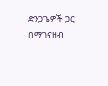ድንጋጌዎች ጋር በማገናዘብ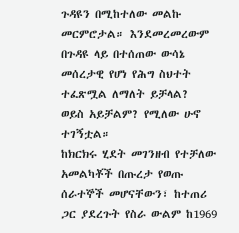ጉዳዩን በሚከተለው መልኩ መርምሮታል። እንደመረመረውም በጉዳዩ ላይ በተሰጠው ውሳኔ መሰረታዊ የሆነ የሕግ ስህተት ተፈጽሟል ለማለት ይቻላል?
ወይስ አይቻልም? የሚለው ሁኖ ተገኝቷል።
ከክርክሩ ሂደት መገንዘብ የተቻለው አመልካቾች በጡረታ የወጡ ሰራተኞች መሆናቸውን፣ ከተጠሪ ጋር ያደረጉት የስራ ውልም ከ1969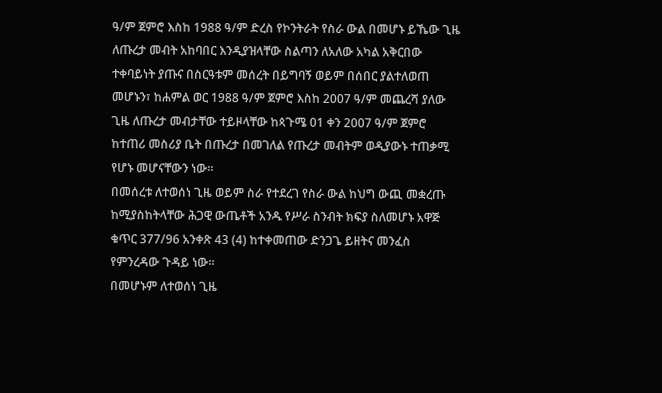ዓ/ም ጀምሮ እስከ 1988 ዓ/ም ድረስ የኮንትራት የስራ ውል በመሆኑ ይኼው ጊዜ ለጡረታ መብት አከባበር እንዲያዝላቸው ስልጣን ለአለው አካል አቅርበው ተቀባይነት ያጡና በስርዓቱም መሰረት በይግባኝ ወይም በሰበር ያልተለወጠ መሆኑን፣ ከሐምል ወር 1988 ዓ/ም ጀምሮ እስከ 2007 ዓ/ም መጨረሻ ያለው ጊዜ ለጡረታ መብታቸው ተይዞላቸው ከጳጉሜ 01 ቀን 2007 ዓ/ም ጀምሮ ከተጠሪ መስሪያ ቤት በጡረታ በመገለል የጡረታ መብትም ወዲያውኑ ተጠቃሚ የሆኑ መሆናቸውን ነው።
በመሰረቱ ለተወሰነ ጊዜ ወይም ስራ የተደረገ የስራ ውል ከህግ ውጪ መቋረጡ ከሚያስከትላቸው ሕጋዊ ውጤቶች አንዱ የሥራ ስንብት ክፍያ ስለመሆኑ አዋጅ ቁጥር 377/96 አንቀጽ 43 (4) ከተቀመጠው ድንጋጌ ይዘትና መንፈስ የምንረዳው ጉዳይ ነው።
በመሆኑም ለተወሰነ ጊዜ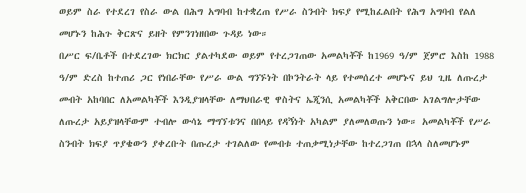ወይም ስራ የተደረገ የስራ ውል በሕግ አግባብ ከተቋረጠ የሥራ ስንብት ክፍያ የሚከፈልበት የሕግ አግባብ የልለ መሆኑን ከሕጉ ቅርጽና ይዘት የምንገነዘበው ጉዳይ ነው።
በሥር ፍ/ቤቶች በተደረገው ክርክር ያልተካደው ወይም የተረጋገጠው አመልካቾች ከ1969 ዓ/ም ጀምሮ እስከ 1988 ዓ/ም ድረስ ከተጠሪ ጋር የነበራቸው የሥራ ውል ግንኙነት በኮንትራት ላይ የተመሰረተ መሆኑና ይህ ጊዜ ለጡረታ መብት አከባበር ለአመልካቾች እንዲያዝላቸው ለማህበራዊ ዋስትና ኤጂንሲ አመልካቾች አቅርበው አገልግሎታቸው ለጡረታ አይያዝላቸውም ተብሎ ውሳኔ ማግኘቱንና በበላይ የዳኝነት አካልም ያለመለወጡን ነው። አመልካቾች የሥራ ስንብት ክፍያ ጥያቄውን ያቀረቡት በጡረታ ተገልለው የመብቱ ተጠቃሚነታቸው ከተረጋገጠ በኋላ ስለመሆኑም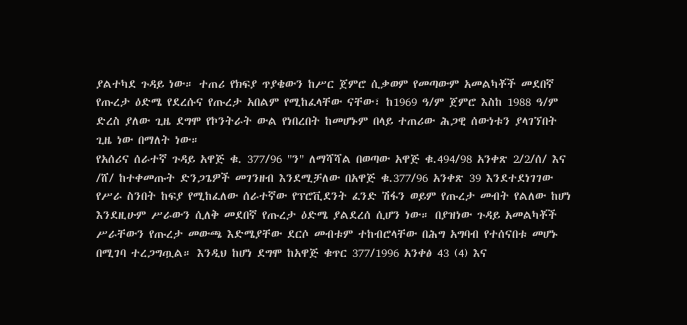ያልተካደ ጉዳይ ነው። ተጠሪ የክፍያ ጥያቄውን ከሥር ጀምሮ ሲቃወም የመጣውም አመልካቾች መደበኛ የጡረታ ዕድሜ የደረሱና የጡረታ አበልም የሚከፈላቸው ናቸው፣ ከ1969 ዓ/ም ጀምሮ እስከ 1988 ዓ/ም ድረስ ያለው ጊዜ ደግሞ የኮንትራት ውል የነበረበት ከመሆኑም በላይ ተጠሪው ሕጋዊ ሰውነቱን ያላገኘበት ጊዜ ነው በማለት ነው።
የአሰሪና ሰራተኛ ጉዳይ አዋጅ ቁ. 377/96 "ን" ለማሻሻል በወጣው አዋጅ ቁ.494/98 አንቀጽ 2/2/ሰ/ እና /ሸ/ ከተቀመጡት ድንጋጌዎች መገንዘብ እንደሚቻለው በአዋጅ ቁ.377/96 አንቀጽ 39 እንደተደነገገው የሥራ ስንበት ከፍያ የሚከፈለው ሰራተኛው የፕሮቪደንት ፈንድ ሽፋን ወይም የጡረታ መብት የልለው ከሆነ እንደዚሁም ሥራውን ሲለቅ መደበኛ የጡረታ ዕድሜ ያልደረሰ ሲሆን ነው። በያዝነው ጉዳይ አመልካቾች ሥራቸውን የጡረታ መውጫ እድሜያቸው ደርሶ መብቱም ተከብሮላቸው በሕግ አግባብ የተሰናበቱ መሆኑ በሚገባ ተረጋግጧል። እንዲህ ከሆነ ደግሞ ከአዋጅ ቁጥር 377/1996 አንቀፅ 43 (4) እና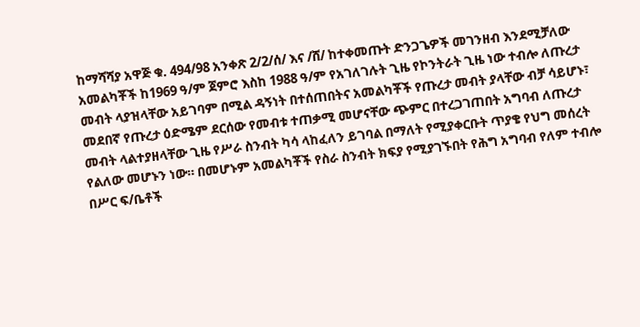ከማሻሻያ አዋጅ ቁ. 494/98 አንቀጽ 2/2/ሰ/ እና /ሸ/ ከተቀመጡት ድንጋጌዎች መገንዘብ እንደሚቻለው አመልካቾች ከ1969 ዓ/ም ጀምሮ እስከ 1988 ዓ/ም የአገለገሉት ጊዜ የኮንትራት ጊዜ ነው ተብሎ ለጡረታ መብት ላያዝላቸው አይገባም በሚል ዳኝነት በተሰጠበትና አመልካቾች የጡረታ መብት ያላቸው ብቻ ሳይሆኑ፣ መደበኛ የጡረታ ዕድሜም ደርሰው የመብቱ ተጠቃሚ መሆናቸው ጭምር በተረጋገጠበት አግባብ ለጡረታ መብት ላልተያዘላቸው ጊዜ የሥራ ስንብት ካሳ ላከፈለን ይገባል በማለት የሚያቀርቡት ጥያቄ የህግ መሰረት የልለው መሆኑን ነው። በመሆኑም አመልካቾች የስራ ስንብት ክፍያ የሚያገኙበት የሕግ አግባብ የለም ተብሎ በሥር ፍ/ቤቶች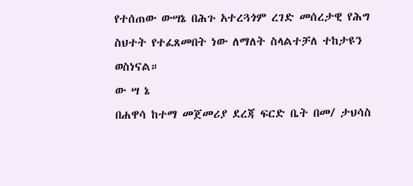የተሰጠው ውሣኔ በሕጉ አተረጓጎም ረገድ መሰረታዊ የሕግ ስህተት የተፈጸመበት ነው ለማለት ስላልተቻለ ተከታዩን ወስነናል።
ው ሣ ኔ
በሐዋሳ ከተማ መጀመሪያ ደረጃ ፍርድ ቤት በመ/ ታህሳስ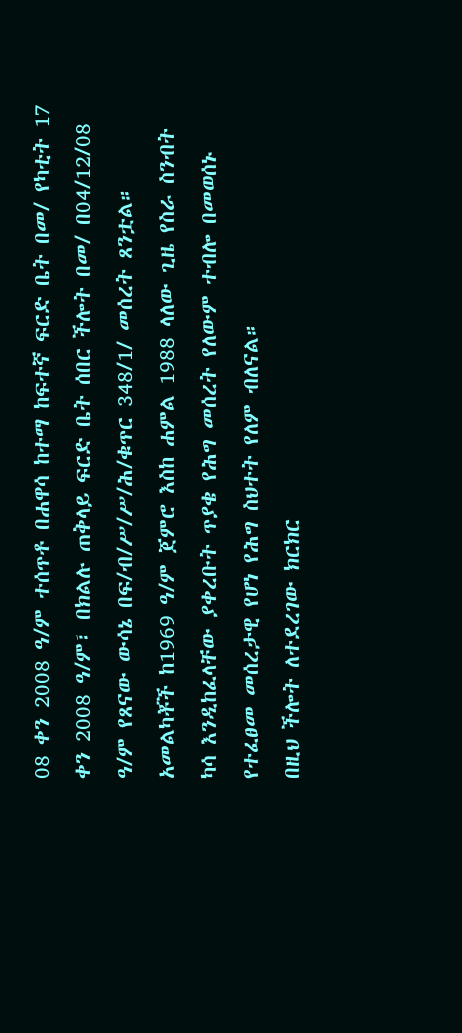08 ቀን 2008 ዓ/ም ተሰጥቶ በሐዋሳ ከተማ ከፍተኛ ፍርድ ቤት በመ/ የካቲት 17 ቀን 2008 ዓ/ም፣ በክልሉ ጠቅላይ ፍርድ ቤት ሰበር ችሎት በመ/ በ04/12/08 ዓ/ም የጸናው ውሳኔ በፍ/ብ/ሥ/ሥ/ሕ/ቁጥር 348/1/ መሰረት ጸንቷል።
አመልካቾች ከ1969 ዓ/ም ጀምሮ እስከ ሐምል 1988 ላለው ጊዜ የስራ ስንብት ካሳ እንዲከፈላቸው ያቀረቡት ጥያቄ የሕግ መሰረት የለውም ተብሎ በመወሰኑ የተፈፀመ መሰረታዊ የሆነ የሕግ ስህተት የለም ብለናል።
በዚህ ችሎት ለተደረገው ክርክር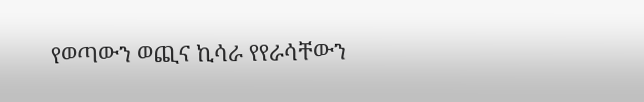የወጣውን ወጪና ኪሳራ የየራሳቸውን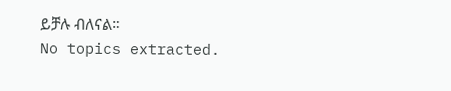ይቻሉ ብለናል።
No topics extracted.